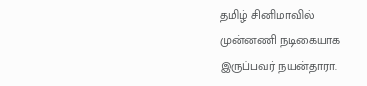தமிழ் சினிமாவில் முன்னணி நடிகையாக இருப்பவர் நயன்தாரா.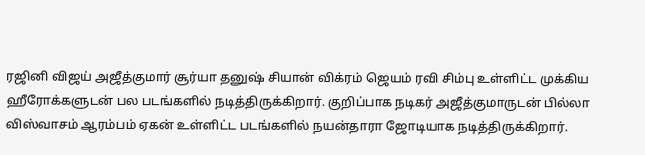ரஜினி விஜய் அஜீத்குமார் சூர்யா தனுஷ் சியான் விக்ரம் ஜெயம் ரவி சிம்பு உள்ளிட்ட முக்கிய ஹீரோக்களுடன் பல படங்களில் நடித்திருக்கிறார். குறிப்பாக நடிகர் அஜீத்குமாருடன் பில்லா விஸ்வாசம் ஆரம்பம் ஏகன் உள்ளிட்ட படங்களில் நயன்தாரா ஜோடியாக நடித்திருக்கிறார்.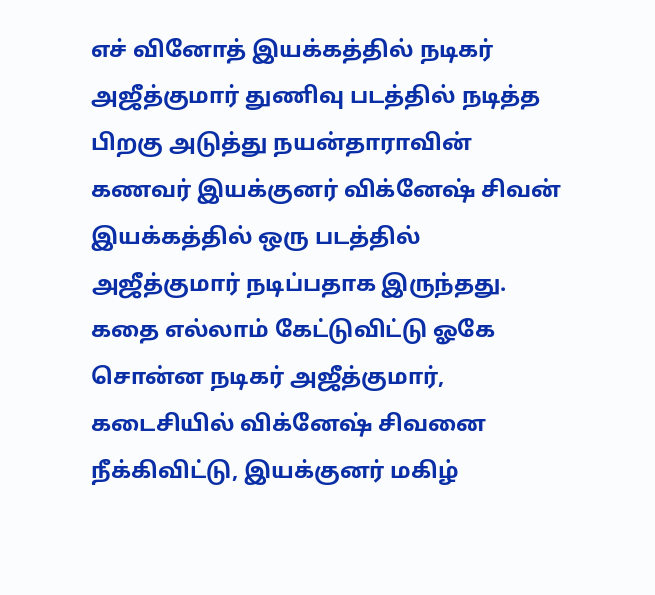எச் வினோத் இயக்கத்தில் நடிகர் அஜீத்குமார் துணிவு படத்தில் நடித்த பிறகு அடுத்து நயன்தாராவின் கணவர் இயக்குனர் விக்னேஷ் சிவன் இயக்கத்தில் ஒரு படத்தில் அஜீத்குமார் நடிப்பதாக இருந்தது. கதை எல்லாம் கேட்டுவிட்டு ஓகே சொன்ன நடிகர் அஜீத்குமார், கடைசியில் விக்னேஷ் சிவனை நீக்கிவிட்டு, இயக்குனர் மகிழ்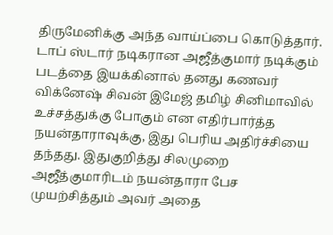திருமேனிக்கு அந்த வாய்ப்பை கொடுத்தார்.
டாப் ஸ்டார் நடிகரான அஜீத்குமார் நடிக்கும் படத்தை இயக்கினால் தனது கணவர் விக்னேஷ் சிவன் இமேஜ் தமிழ் சினிமாவில் உச்சத்துக்கு போகும் என எதிர்பார்த்த நயன்தாராவுக்கு, இது பெரிய அதிர்ச்சியை தந்தது. இதுகுறித்து சிலமுறை அஜீத்குமாரிடம் நயன்தாரா பேச முயற்சித்தும் அவர் அதை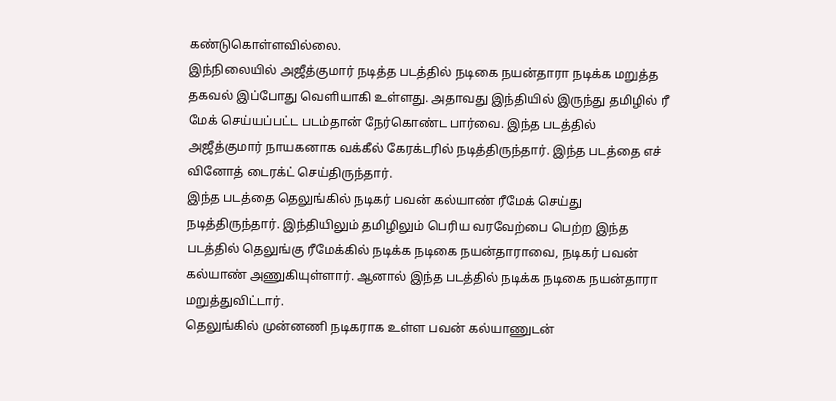கண்டுகொள்ளவில்லை.
இந்நிலையில் அஜீத்குமார் நடித்த படத்தில் நடிகை நயன்தாரா நடிக்க மறுத்த தகவல் இப்போது வெளியாகி உள்ளது. அதாவது இந்தியில் இருந்து தமிழில் ரீ மேக் செய்யப்பட்ட படம்தான் நேர்கொண்ட பார்வை. இந்த படத்தில் அஜீத்குமார் நாயகனாக வக்கீல் கேரக்டரில் நடித்திருந்தார். இந்த படத்தை எச் வினோத் டைரக்ட் செய்திருந்தார்.
இந்த படத்தை தெலுங்கில் நடிகர் பவன் கல்யாண் ரீமேக் செய்து நடித்திருந்தார். இந்தியிலும் தமிழிலும் பெரிய வரவேற்பை பெற்ற இந்த படத்தில் தெலுங்கு ரீமேக்கில் நடிக்க நடிகை நயன்தாராவை, நடிகர் பவன் கல்யாண் அணுகியுள்ளார். ஆனால் இந்த படத்தில் நடிக்க நடிகை நயன்தாரா மறுத்துவிட்டார்.
தெலுங்கில் முன்னணி நடிகராக உள்ள பவன் கல்யாணுடன்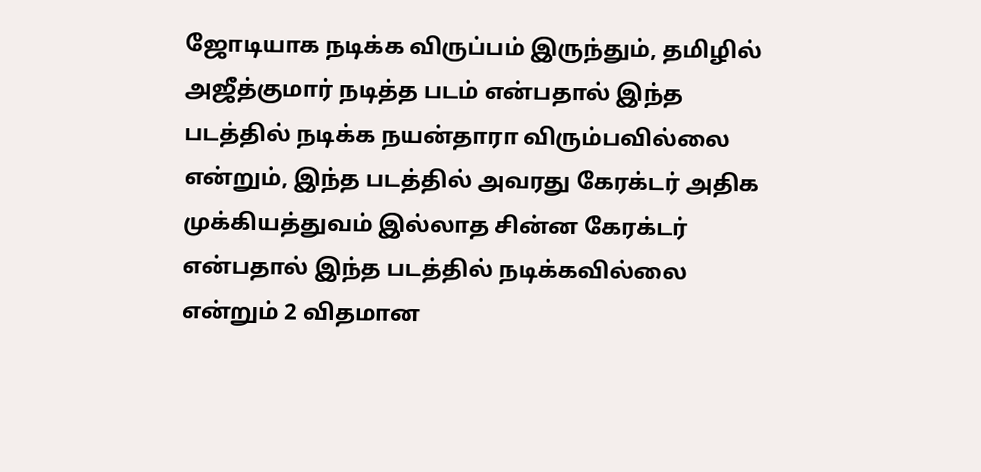ஜோடியாக நடிக்க விருப்பம் இருந்தும், தமிழில் அஜீத்குமார் நடித்த படம் என்பதால் இந்த படத்தில் நடிக்க நயன்தாரா விரும்பவில்லை என்றும், இந்த படத்தில் அவரது கேரக்டர் அதிக முக்கியத்துவம் இல்லாத சின்ன கேரக்டர் என்பதால் இந்த படத்தில் நடிக்கவில்லை என்றும் 2 விதமான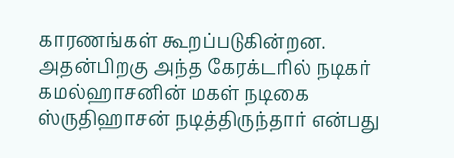காரணங்கள் கூறப்படுகின்றன. அதன்பிறகு அந்த கேரக்டரில் நடிகர் கமல்ஹாசனின் மகள் நடிகை ஸ்ருதிஹாசன் நடித்திருந்தார் என்பது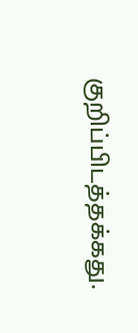குறிப்பிடத்தக்கது.